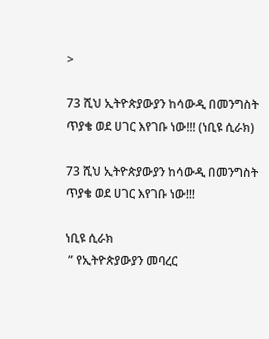>

73 ሺህ ኢትዮጵያውያን ከሳውዲ በመንግስት ጥያቄ ወደ ሀገር እየገቡ ነው!!! (ነቢዩ ሲራክ)

73 ሺህ ኢትዮጵያውያን ከሳውዲ በመንግስት ጥያቄ ወደ ሀገር እየገቡ ነው!!!

ነቢዩ ሲራክ
 ” የኢትዮጵያውያን መባረር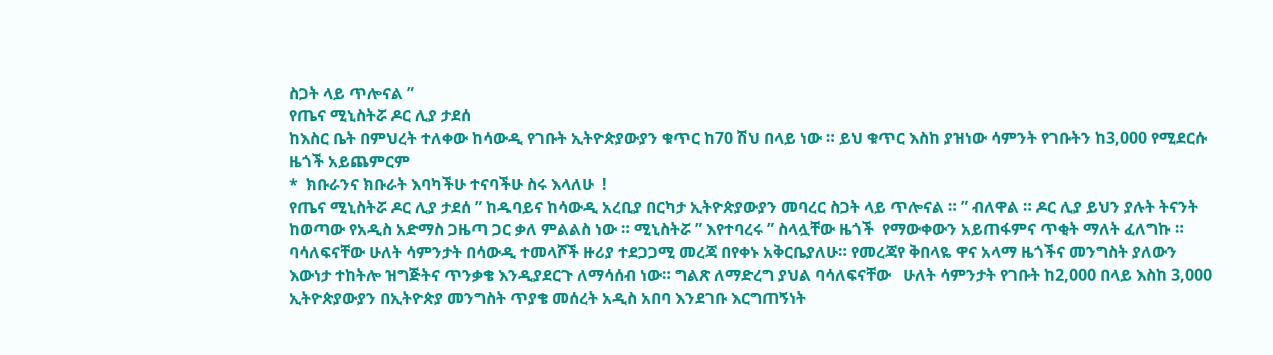ስጋት ላይ ጥሎናል ”
የጤና ሚኒስትሯ ዶር ሊያ ታደሰ
ከእስር ቤት በምህረት ተለቀው ከሳውዲ የገቡት ኢትዮጵያውያን ቁጥር ከ70 ሽህ በላይ ነው ። ይህ ቁጥር እስከ ያዝነው ሳምንት የገቡትን ከ3,000 የሚደርሱ ዜጎች አይጨምርም
*  ክቡራንና ክቡራት እባካችሁ ተናባችሁ ስሩ እላለሁ  !
የጤና ሚኒስትሯ ዶር ሊያ ታደሰ ” ከዱባይና ከሳውዲ አረቢያ በርካታ ኢትዮጵያውያን መባረር ስጋት ላይ ጥሎናል ። ” ብለዋል ። ዶር ሊያ ይህን ያሉት ትናንት ከወጣው የአዲስ አድማስ ጋዜጣ ጋር ቃለ ምልልስ ነው ። ሚኒስትሯ ” እየተባረሩ ” ስላሏቸው ዜጎች  የማውቀውን አይጠፋምና ጥቂት ማለት ፈለግኩ ።
ባሳለፍናቸው ሁለት ሳምንታት በሳውዲ ተመላሾች ዙሪያ ተደጋጋሚ መረጃ በየቀኑ አቅርቤያለሁ። የመረጃየ ቅበላዬ ዋና አላማ ዜጎችና መንግስት ያለውን እውነታ ተከትሎ ዝግጅትና ጥንቃቄ እንዲያደርጉ ለማሳሰብ ነው። ግልጽ ለማድረግ ያህል ባሳለፍናቸው   ሁለት ሳምንታት የገቡት ከ2,000 በላይ እስከ 3,000 ኢትዮጵያውያን በኢትዮጵያ መንግስት ጥያቄ መሰረት አዲስ አበባ እንደገቡ እርግጠኝነት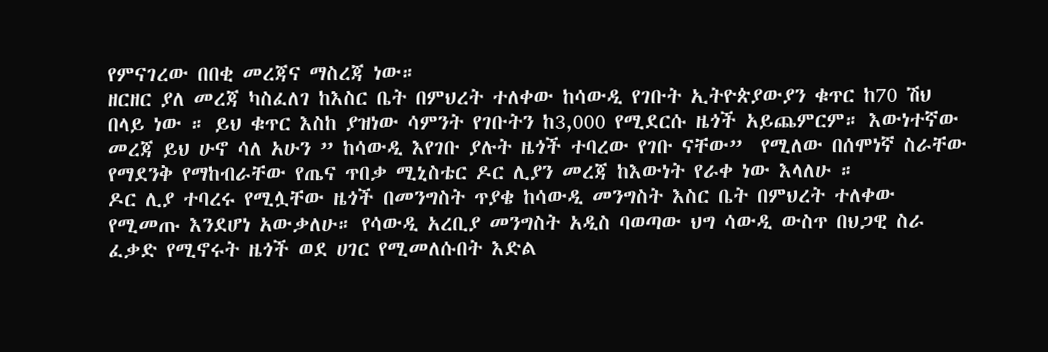የምናገረው በበቂ መረጃና ማስረጃ ነው።
ዘርዘር ያለ መረጃ ካስፈለገ ከእስር ቤት በምህረት ተለቀው ከሳውዲ የገቡት ኢትዮጵያውያን ቁጥር ከ70 ሽህ በላይ ነው ። ይህ ቁጥር እስከ ያዝነው ሳምንት የገቡትን ከ3,000 የሚደርሱ ዜጎች አይጨምርም። እውነተኛው መረጃ ይህ ሁኖ ሳለ አሁን ” ከሳውዲ እየገቡ ያሉት ዜጎች ተባረው የገቡ ናቸው”  የሚለው በሰሞነኛ ስራቸው የማደንቅ የማከብራቸው የጤና ጥበቃ ሚኒስቴር ዶር ሊያን መረጃ ከእውነት የራቀ ነው እላለሁ ።
ዶር ሊያ ተባረሩ የሚሏቸው ዜጎች በመንግስት ጥያቄ ከሳውዲ መንግስት እስር ቤት በምህረት ተለቀው የሚመጡ እንደሆነ አውቃለሁ። የሳውዲ አረቢያ መንግስት አዲስ ባወጣው ህግ ሳውዲ ውስጥ በህጋዊ ስራ ፈቃድ የሚኖሩት ዜጎች ወደ ሀገር የሚመለሱበት እድል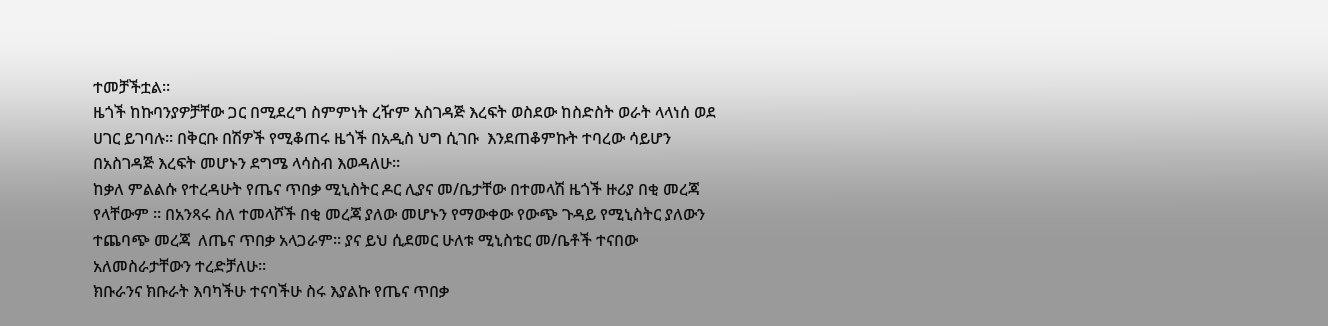ተመቻችቷል።
ዜጎች ከኩባንያዎቻቸው ጋር በሚደረግ ስምምነት ረዥም አስገዳጅ እረፍት ወስደው ከስድስት ወራት ላላነሰ ወደ ሀገር ይገባሉ። በቅርቡ በሽዎች የሚቆጠሩ ዜጎች በአዲስ ህግ ሲገቡ  እንደጠቆምኩት ተባረው ሳይሆን በአስገዳጅ እረፍት መሆኑን ደግሜ ላሳስብ እወዳለሁ።
ከቃለ ምልልሱ የተረዳሁት የጤና ጥበቃ ሚኒስትር ዶር ሊያና መ/ቤታቸው በተመላሽ ዜጎች ዙሪያ በቂ መረጃ የላቸውም ። በአንጻሩ ስለ ተመላሾች በቂ መረጃ ያለው መሆኑን የማውቀው የውጭ ጉዳይ የሚኒስትር ያለውን ተጨባጭ መረጃ  ለጤና ጥበቃ አላጋራም። ያና ይህ ሲደመር ሁለቱ ሚኒስቴር መ/ቤቶች ተናበው አለመስራታቸውን ተረድቻለሁ።
ክቡራንና ክቡራት እባካችሁ ተናባችሁ ስሩ እያልኩ የጤና ጥበቃ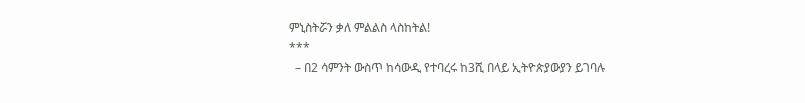ምኒስትሯን ቃለ ምልልስ ላስከትል!
***
  – በ2 ሳምንት ውስጥ ከሳውዲ የተባረሩ ከ3ሺ በላይ ኢትዮጵያውያን ይገባሉ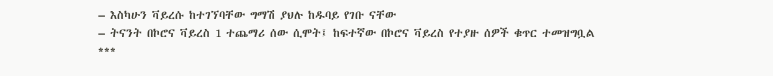– እስካሁን ቫይረሱ ከተገኘባቸው ግማሽ ያህሉ ከዱባይ የገቡ ናቸው
– ትናንት በኮሮና ቫይረስ 1 ተጨማሪ ሰው ሲሞት፤ ከፍተኛው በኮሮና ቫይረስ የተያዙ ሰዎች ቁጥር ተመዝግቧል
***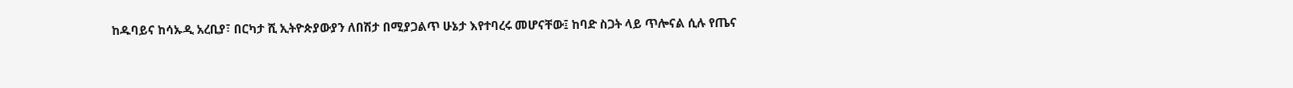ከዱባይና ከሳኡዲ አረቢያ፣ በርካታ ሺ ኢትዮጵያውያን ለበሽታ በሚያጋልጥ ሁኔታ እየተባረሩ መሆናቸው፤ ከባድ ስጋት ላይ ጥሎናል ሲሉ የጤና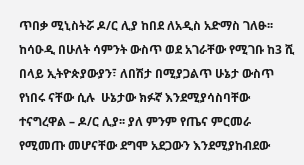ጥበቃ ሚኒስትሯ ዶ/ር ሊያ ከበደ ለአዲስ አድማስ ገለፁ፡፡
ከሳዑዲ በሁለት ሳምንት ውስጥ ወደ አገራቸው የሚገቡ ከ3 ሺ በላይ ኢትዮጵያውያን፣ ለበሽታ በሚያጋልጥ ሁኔታ ውስጥ የነበሩ ናቸው ሲሉ  ሁኔታው ክፉኛ እንደሚያሳስባቸው ተናግረዋል – ዶ/ር ሊያ፡፡ ያለ ምንም የጤና ምርመራ የሚመጡ መሆናቸው ደግሞ አደጋውን እንደሚያከብደው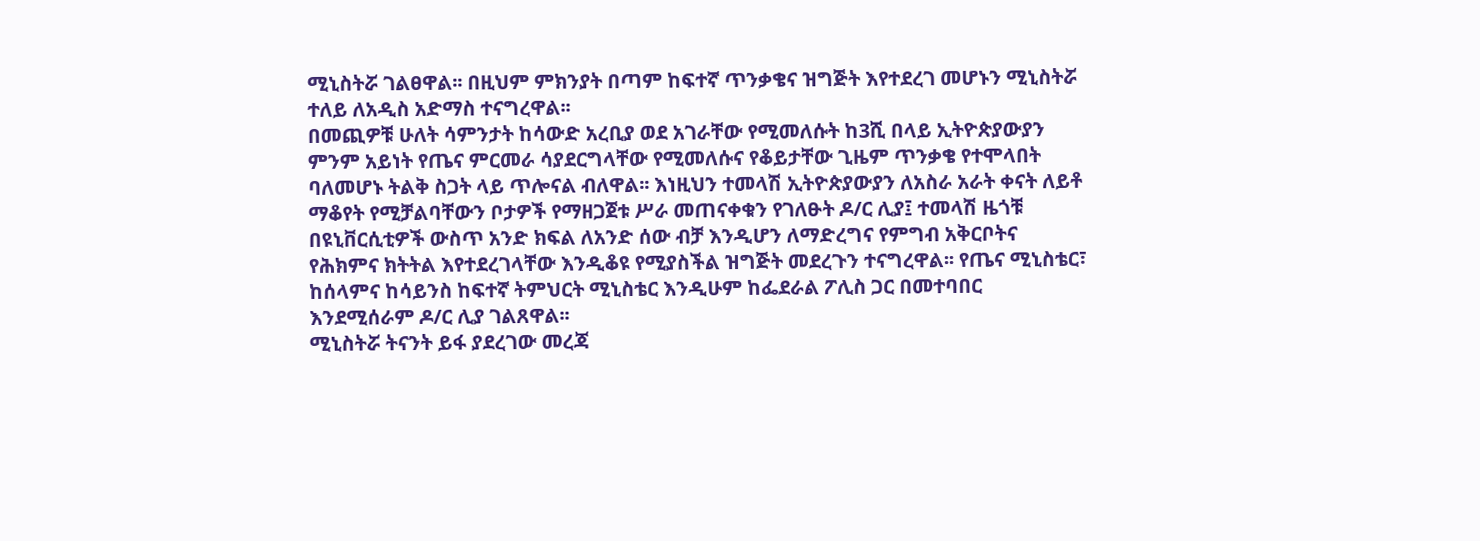ሚኒስትሯ ገልፀዋል፡፡ በዚህም ምክንያት በጣም ከፍተኛ ጥንቃቄና ዝግጅት እየተደረገ መሆኑን ሚኒስትሯ  ተለይ ለአዲስ አድማስ ተናግረዋል፡፡
በመጪዎቹ ሁለት ሳምንታት ከሳውድ አረቢያ ወደ አገራቸው የሚመለሱት ከ3ሺ በላይ ኢትዮጵያውያን ምንም አይነት የጤና ምርመራ ሳያደርግላቸው የሚመለሱና የቆይታቸው ጊዜም ጥንቃቄ የተሞላበት ባለመሆኑ ትልቅ ስጋት ላይ ጥሎናል ብለዋል፡፡ እነዚህን ተመላሽ ኢትዮጵያውያን ለአስራ አራት ቀናት ለይቶ ማቆየት የሚቻልባቸውን ቦታዎች የማዘጋጀቱ ሥራ መጠናቀቁን የገለፁት ዶ/ር ሊያ፤ ተመላሽ ዜጎቹ በዩኒቨርሲቲዎች ውስጥ አንድ ክፍል ለአንድ ሰው ብቻ እንዲሆን ለማድረግና የምግብ አቅርቦትና የሕክምና ክትትል እየተደረገላቸው እንዲቆዩ የሚያስችል ዝግጅት መደረጉን ተናግረዋል፡፡ የጤና ሚኒስቴር፣ ከሰላምና ከሳይንስ ከፍተኛ ትምህርት ሚኒስቴር እንዲሁም ከፌደራል ፖሊስ ጋር በመተባበር እንደሚሰራም ዶ/ር ሊያ ገልጸዋል፡፡
ሚኒስትሯ ትናንት ይፋ ያደረገው መረጃ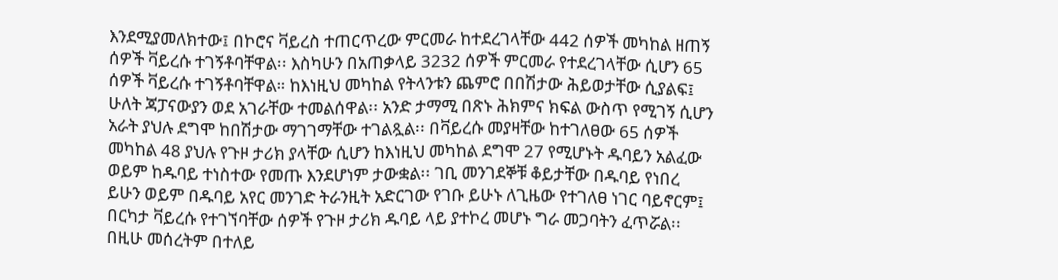እንደሚያመለክተው፤ በኮሮና ቫይረስ ተጠርጥረው ምርመራ ከተደረገላቸው 442 ሰዎች መካከል ዘጠኝ ሰዎች ቫይረሱ ተገኝቶባቸዋል፡፡ እስካሁን በአጠቃላይ 3232 ሰዎች ምርመራ የተደረገላቸው ሲሆን 65 ሰዎች ቫይረሱ ተገኝቶባቸዋል። ከእነዚህ መካከል የትላንቱን ጨምሮ በበሽታው ሕይወታቸው ሲያልፍ፤ ሁለት ጃፓናውያን ወደ አገራቸው ተመልሰዋል፡፡ አንድ ታማሚ በጽኑ ሕክምና ክፍል ውስጥ የሚገኝ ሲሆን አራት ያህሉ ደግሞ ከበሽታው ማገገማቸው ተገልጿል፡፡ በቫይረሱ መያዛቸው ከተገለፀው 65 ሰዎች መካከል 48 ያህሉ የጉዞ ታሪክ ያላቸው ሲሆን ከእነዚህ መካከል ደግሞ 27 የሚሆኑት ዱባይን አልፈው ወይም ከዱባይ ተነስተው የመጡ እንደሆነም ታውቋል፡፡ ገቢ መንገደኞቹ ቆይታቸው በዱባይ የነበረ ይሁን ወይም በዱባይ አየር መንገድ ትራንዚት አድርገው የገቡ ይሁኑ ለጊዜው የተገለፀ ነገር ባይኖርም፤ በርካታ ቫይረሱ የተገኘባቸው ሰዎች የጉዞ ታሪክ ዱባይ ላይ ያተኮረ መሆኑ ግራ መጋባትን ፈጥሯል፡፡ በዚሁ መሰረትም በተለይ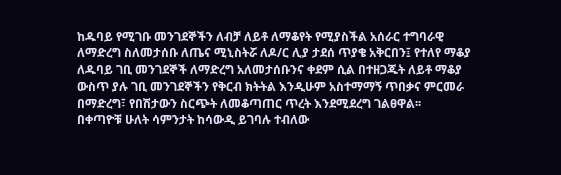ከዱባይ የሚገቡ መንገደኞችን ለብቻ ለይቶ ለማቆየት የሚያስችል አሰራር ተግባራዊ ለማድረግ ስለመታሰቡ ለጤና ሚኒስትሯ ለዶ/ር ሊያ ታደሰ ጥያቄ አቅርበን፤ የተለየ ማቆያ ለዱባይ ገቢ መንገደኞች ለማድረግ አለመታሰቡንና ቀደም ሲል በተዘጋጁት ለይቶ ማቆያ ውስጥ ያሉ ገቢ መንገደኞችን የቅርብ ክትትል እንዲሁም አስተማማኝ ጥበቃና ምርመራ በማድረግ፣ የበሽታውን ስርጭት ለመቆጣጠር ጥረት እንደሚደረግ ገልፀዋል፡፡
በቀጣዮቹ ሁለት ሳምንታት ከሳውዲ ይገባሉ ተብለው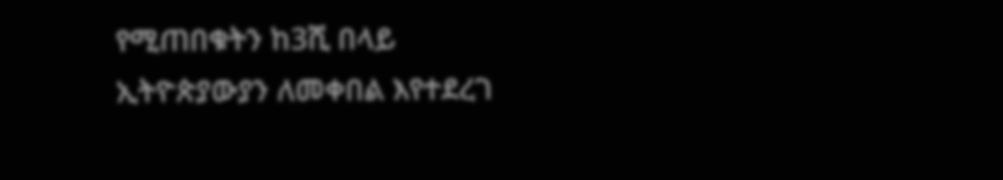የሚጠበቁትን ከ3ሺ በላይ ኢትዮጵያውያን ለመቀበል እየተደረገ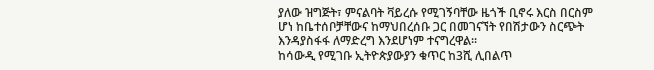ያለው ዝግጅት፣ ምናልባት ቫይረሱ የሚገኝባቸው ዜጎች ቢኖሩ እርስ በርስም  ሆነ ከቤተሰቦቻቸውና ከማህበረሰቡ ጋር በመገናኘት የበሽታውን ስርጭት እንዳያስፋፋ ለማድረግ እንደሆነም ተናግረዋል፡፡
ከሳውዲ የሚገቡ ኢትዮጵያውያን ቁጥር ከ3ሺ ሊበልጥ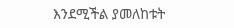እንደሚችል ያመለከቱት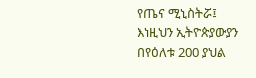የጤና ሚኒስትሯ፤ እነዚህን ኢትዮጵያውያን በየዕለቱ 200 ያህል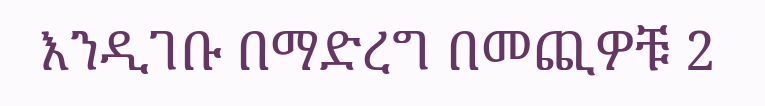እንዲገቡ በማድረግ በመጪዎቹ 2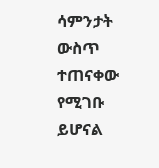ሳምንታት ውስጥ ተጠናቀው የሚገቡ ይሆናል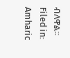ብለዋል፡፡
Filed in: Amharic